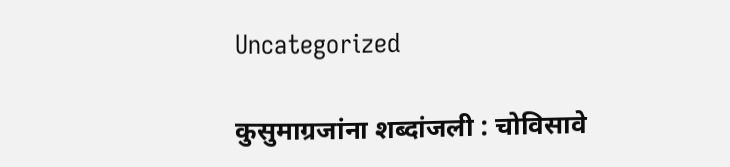Uncategorized

कुसुमाग्रजांना शब्दांजली : चोविसावे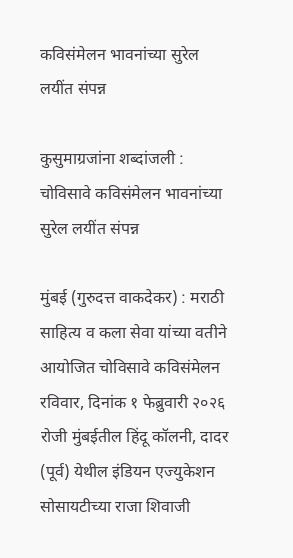कविसंमेलन भावनांच्या सुरेल लयींत संपन्न

कुसुमाग्रजांना शब्दांजली : चोविसावे कविसंमेलन भावनांच्या सुरेल लयींत संपन्न

मुंबई (गुरुदत्त वाकदेकर) : मराठी साहित्य व कला सेवा यांच्या वतीने आयोजित चोविसावे कविसंमेलन रविवार, दिनांक १ फेब्रुवारी २०२६ रोजी मुंबईतील हिंदू कॉलनी, दादर (पूर्व) येथील इंडियन एज्युकेशन सोसायटीच्या राजा शिवाजी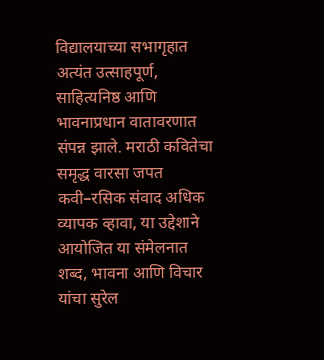विद्यालयाच्या सभागृहात अत्यंत उत्साहपूर्ण, साहित्यनिष्ठ आणि भावनाप्रधान वातावरणात संपन्न झाले. मराठी कवितेचा समृद्ध वारसा जपत कवी–रसिक संवाद अधिक व्यापक व्हावा, या उद्देशाने आयोजित या संमेलनात शब्द, भावना आणि विचार यांचा सुरेल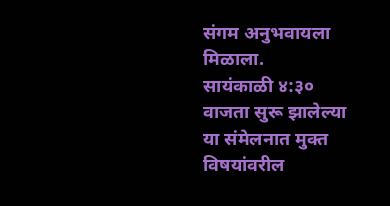संगम अनुभवायला मिळाला.
सायंकाळी ४:३० वाजता सुरू झालेल्या या संमेलनात मुक्त विषयांवरील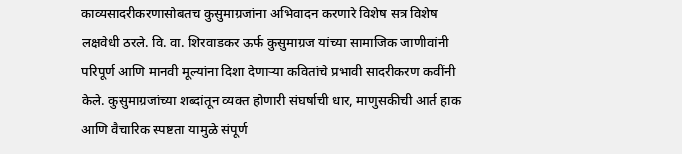काव्यसादरीकरणासोबतच कुसुमाग्रजांना अभिवादन करणारे विशेष सत्र विशेष लक्षवेधी ठरले. वि. वा. शिरवाडकर ऊर्फ कुसुमाग्रज यांच्या सामाजिक जाणीवांनी परिपूर्ण आणि मानवी मूल्यांना दिशा देणाऱ्या कवितांचे प्रभावी सादरीकरण कवींनी केले. कुसुमाग्रजांच्या शब्दांतून व्यक्त होणारी संघर्षाची धार, माणुसकीची आर्त हाक आणि वैचारिक स्पष्टता यामुळे संपूर्ण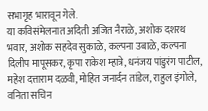सभागृह भारावून गेले.
या कविसंमेलनात अदिती अजित नैराळे, अशोक दशरथ भवार, अशोक सहदेव सुकाळे, कल्पना उबाळे, कल्पना दिलीप मापूसकर, कृपा राकेश म्हात्रे, धनंजय पांडुरंग पाटील, महेश दत्ताराम दळवी, मोहित जनार्दन तांडेल, राहुल इंगोले, वनिता सचिन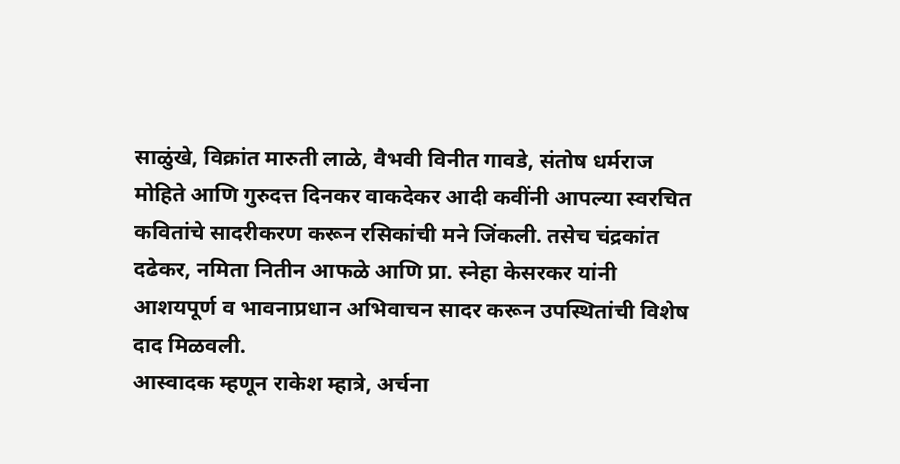साळुंखे, विक्रांत मारुती लाळे, वैभवी विनीत गावडे, संतोष धर्मराज मोहिते आणि गुरुदत्त दिनकर वाकदेकर आदी कवींनी आपल्या स्वरचित कवितांचे सादरीकरण करून रसिकांची मने जिंकली. तसेच चंद्रकांत दढेकर, नमिता नितीन आफळे आणि प्रा. स्नेहा केसरकर यांनी आशयपूर्ण व भावनाप्रधान अभिवाचन सादर करून उपस्थितांची विशेष दाद मिळवली.
आस्वादक म्हणून राकेश म्हात्रे, अर्चना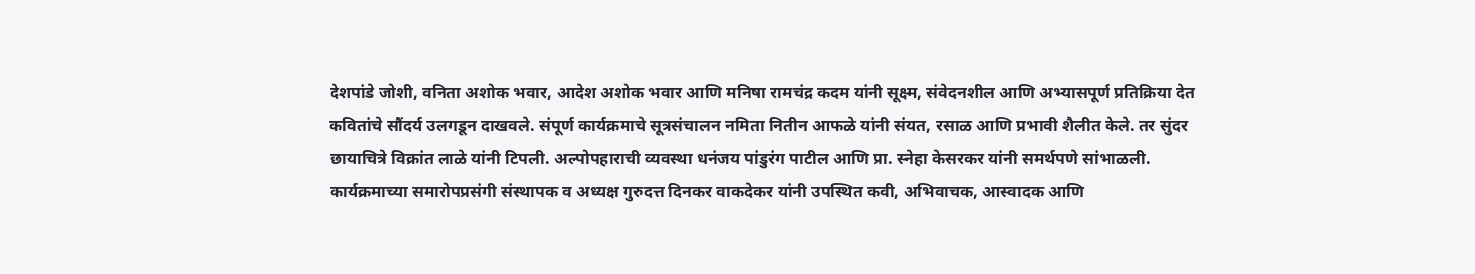देशपांडे जोशी, वनिता अशोक भवार, आदेश अशोक भवार आणि मनिषा रामचंद्र कदम यांनी सूक्ष्म, संवेदनशील आणि अभ्यासपूर्ण प्रतिक्रिया देत कवितांचे सौंदर्य उलगडून दाखवले. संपूर्ण कार्यक्रमाचे सूत्रसंचालन नमिता नितीन आफळे यांनी संयत, रसाळ आणि प्रभावी शैलीत केले. तर सुंदर छायाचित्रे विक्रांत लाळे यांनी टिपली. अल्पोपहाराची व्यवस्था धनंजय पांडुरंग पाटील आणि प्रा. स्नेहा केसरकर यांनी समर्थपणे सांभाळली.
कार्यक्रमाच्या समारोपप्रसंगी संस्थापक व अध्यक्ष गुरुदत्त दिनकर वाकदेकर यांनी उपस्थित कवी, अभिवाचक, आस्वादक आणि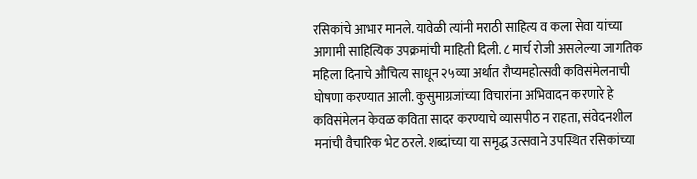रसिकांचे आभार मानले. यावेळी त्यांनी मराठी साहित्य व कला सेवा यांच्या आगामी साहित्यिक उपक्रमांची माहिती दिली. ८ मार्च रोजी असलेल्या जागतिक महिला दिनाचे औचित्य साधून २५व्या अर्थात रौप्यमहोत्सवी कविसंमेलनाची घोषणा करण्यात आली. कुसुमाग्रजांच्या विचारांना अभिवादन करणारे हे कविसंमेलन केवळ कविता सादर करण्याचे व्यासपीठ न राहता, संवेदनशील मनांची वैचारिक भेट ठरले. शब्दांच्या या समृद्ध उत्सवाने उपस्थित रसिकांच्या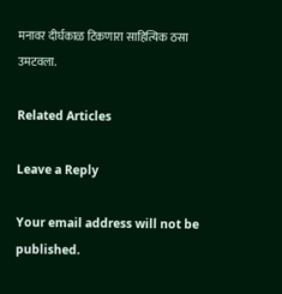मनावर दीर्घकाळ टिकणारा साहित्यिक ठसा उमटवला.

Related Articles

Leave a Reply

Your email address will not be published.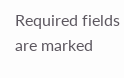Required fields are marked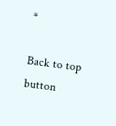*

Back to top button